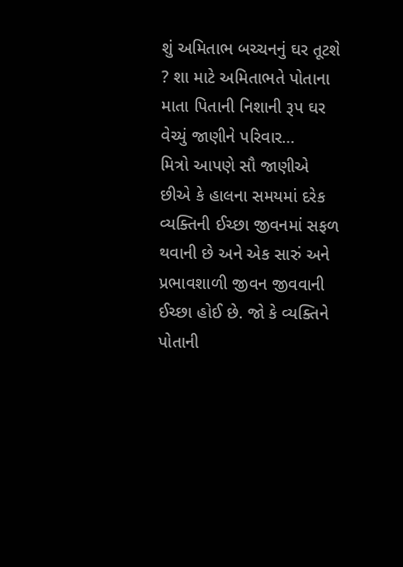શું અમિતાભ બચ્ચનનું ઘર તૂટશે ? શા માટે અમિતાભતે પોતાના માતા પિતાની નિશાની રૂપ ઘર વેચ્યું જાણીને પરિવાર…
મિત્રો આપણે સૌ જાણીએ છીએ કે હાલના સમયમાં દરેક વ્યક્તિની ઈચ્છા જીવનમાં સફળ થવાની છે અને એક સારું અને પ્રભાવશાળી જીવન જીવવાની ઈચ્છા હોઈ છે. જો કે વ્યક્તિને પોતાની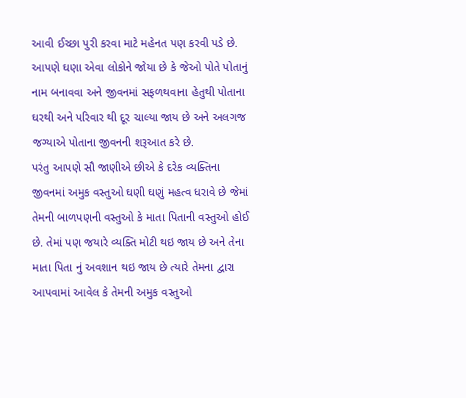આવી ઈચ્છા પુરી કરવા માટે મહેનત પણ કરવી પડે છે. આપણે ઘણા એવા લોકોને જોયા છે કે જેઓ પોતે પોતાનું નામ બનાવવા અને જીવનમાં સફળથવાના હેતુથી પોતાના ઘરથી અને પરિવાર થી દૂર ચાલ્યા જાય છે અને અલગજ જગ્યાએ પોતાના જીવનની શરૂઆત કરે છે.
પરંતુ આપણે સૌ જાણીએ છીએ કે દરેક વ્યક્તિના જીવનમાં અમુક વસ્તુઓ ઘણી ઘણું મહત્વ ધરાવે છે જેમાં તેમની બાળપણની વસ્તુઓ કે માતા પિતાની વસ્તુઓ હોઈ છે. તેમાં પણ જયારે વ્યક્તિ મોટી થઇ જાય છે અને તેના માતા પિતા નું અવશાન થઇ જાય છે ત્યારે તેમના દ્વારા આપવામાં આવેલ કે તેમની અમુક વસ્તુઓ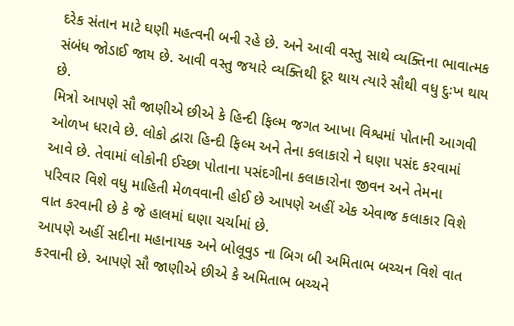દરેક સંતાન માટે ઘણી મહત્વની બની રહે છે. અને આવી વસ્તુ સાથે વ્યક્તિના ભાવાત્મક સંબંધ જોડાઈ જાય છે. આવી વસ્તુ જયારે વ્યક્તિથી દૂર થાય ત્યારે સૌથી વધુ દુઃખ થાય છે.
મિત્રો આપણે સૌ જાણીએ છીએ કે હિન્દી ફિલ્મ જગત આખા વિશ્વમાં પોતાની આગવી ઓળખ ધરાવે છે. લોકો દ્વારા હિન્દી ફિલ્મ અને તેના કલાકારો ને ઘણા પસંદ કરવામાં આવે છે. તેવામાં લોકોની ઈચ્છા પોતાના પસંદગીના કલાકારોના જીવન અને તેમના પરિવાર વિશે વધુ માહિતી મેળવવાની હોઈ છે આપણે અહીં એક એવાજ કલાકાર વિશે વાત કરવાની છે કે જે હાલમાં ઘણા ચર્ચામાં છે.
આપણે અહીં સદીના મહાનાયક અને બોલૂવુડ ના બિગ બી અમિતાભ બચ્ચન વિશે વાત કરવાની છે. આપણે સૌ જાણીએ છીએ કે અમિતાભ બચ્ચને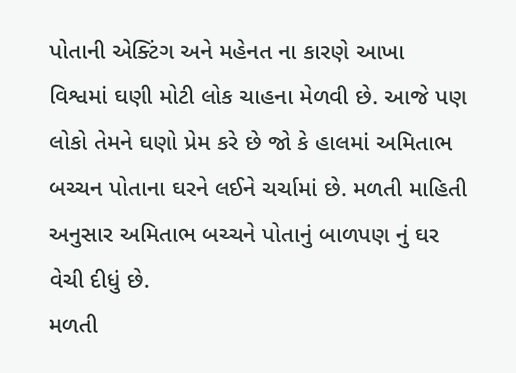પોતાની એક્ટિંગ અને મહેનત ના કારણે આખા વિશ્વમાં ઘણી મોટી લોક ચાહના મેળવી છે. આજે પણ લોકો તેમને ઘણો પ્રેમ કરે છે જો કે હાલમાં અમિતાભ બચ્ચન પોતાના ઘરને લઈને ચર્ચામાં છે. મળતી માહિતી અનુસાર અમિતાભ બચ્ચને પોતાનું બાળપણ નું ઘર વેચી દીધું છે.
મળતી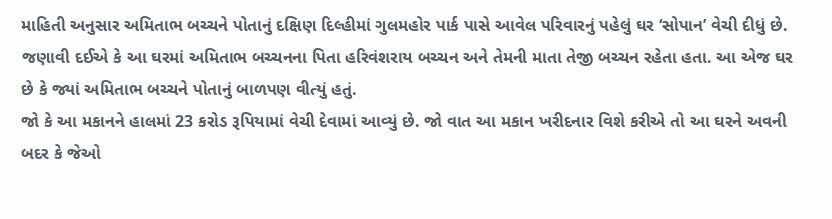માહિતી અનુસાર અમિતાભ બચ્ચને પોતાનું દક્ષિણ દિલ્હીમાં ગુલમહોર પાર્ક પાસે આવેલ પરિવારનું પહેલું ઘર ‘સોપાન’ વેચી દીધું છે. જણાવી દઈએ કે આ ઘરમાં અમિતાભ બચ્ચનના પિતા હરિવંશરાય બચ્ચન અને તેમની માતા તેજી બચ્ચન રહેતા હતા. આ એજ ઘર છે કે જ્યાં અમિતાભ બચ્ચને પોતાનું બાળપણ વીત્યું હતું.
જો કે આ મકાનને હાલમાં 23 કરોડ રૂપિયામાં વેચી દેવામાં આવ્યું છે. જો વાત આ મકાન ખરીદનાર વિશે કરીએ તો આ ઘરને અવની બદર કે જેઓ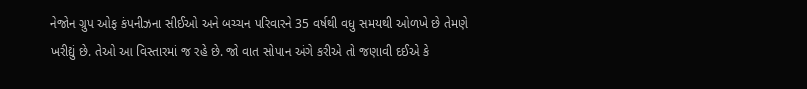નેજોન ગ્રુપ ઓફ કંપનીઝના સીઈઓ અને બચ્ચન પરિવારને 35 વર્ષથી વધુ સમયથી ઓળખે છે તેમણે ખરીદ્યું છે. તેઓ આ વિસ્તારમાં જ રહે છે. જો વાત સોપાન અંગે કરીએ તો જણાવી દઈએ કે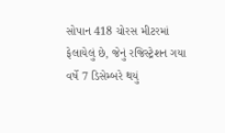સોપાન 418 ચોરસ મીટરમાં ફેલાયેલું છે, જેનું રજિસ્ટ્રેશન ગયા વર્ષે 7 ડિસેમ્બરે થયું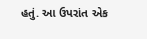હતું. આ ઉપરાંત એક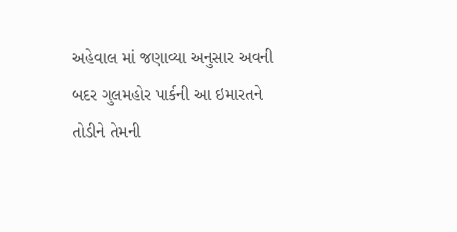અહેવાલ માં જણાવ્યા અનુસાર અવની બદર ગુલમહોર પાર્કની આ ઇમારતને તોડીને તેમની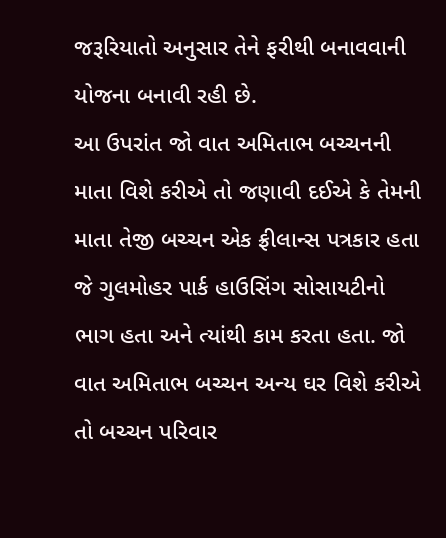જરૂરિયાતો અનુસાર તેને ફરીથી બનાવવાની યોજના બનાવી રહી છે.
આ ઉપરાંત જો વાત અમિતાભ બચ્ચનની માતા વિશે કરીએ તો જણાવી દઈએ કે તેમની માતા તેજી બચ્ચન એક ફ્રીલાન્સ પત્રકાર હતા જે ગુલમોહર પાર્ક હાઉસિંગ સોસાયટીનો ભાગ હતા અને ત્યાંથી કામ કરતા હતા. જો વાત અમિતાભ બચ્ચન અન્ય ઘર વિશે કરીએ તો બચ્ચન પરિવાર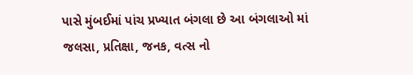પાસે મુંબઈમાં પાંચ પ્રખ્યાત બંગલા છે આ બંગલાઓ માં જલસા, પ્રતિક્ષા, જનક, વત્સ નો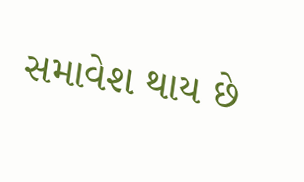સમાવેશ થાય છે